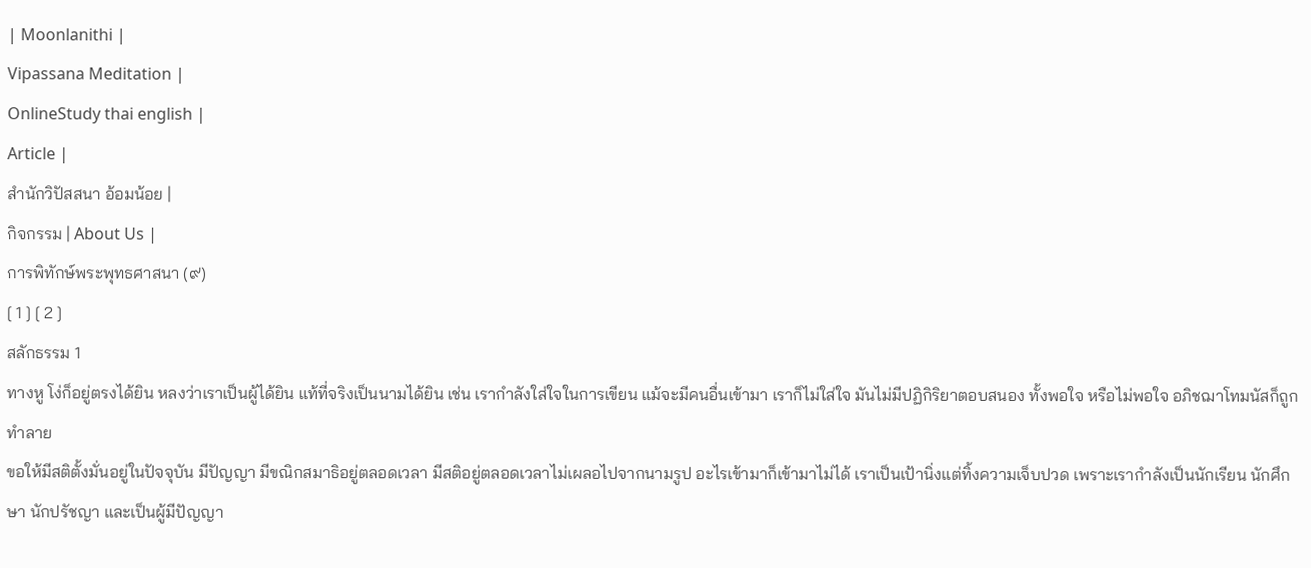| Moonlanithi |
Vipassana Meditation |
OnlineStudy thai english |
Article |
สำนักวิปัสสนา อ้อมน้อย |
กิจกรรม | About Us |
การพิทักษ์พระพุทธศาสนา (๙)
[ 1 ] [ 2 ]
สลักธรรม 1
ทางหู โง่ก็อยู่ตรงได้ยิน หลงว่าเราเป็นผู้ได้ยิน แท้ที่จริงเป็นนามได้ยิน เช่น เรากำลังใส่ใจในการเขียน แม้จะมีคนอื่นเข้ามา เราก็ไม่ใส่ใจ มันไม่มีปฏิกิริยาตอบสนอง ทั้งพอใจ หรือไม่พอใจ อภิชฌาโทมนัสก็ถูกทำลาย
ขอให้มีสติตั้งมั่นอยู่ในปัจจุบัน มีปัญญา มีขณิกสมาธิอยู่ตลอดเวลา มีสติอยู่ตลอดเวลาไม่เผลอไปจากนามรูป อะไรเข้ามาก็เข้ามาไม่ได้ เราเป็นเป้านิ่งแต่ทิ้งความเจ็บปวด เพราะเรากำลังเป็นนักเรียน นักศึกษา นักปรัชญา และเป็นผู้มีปัญญา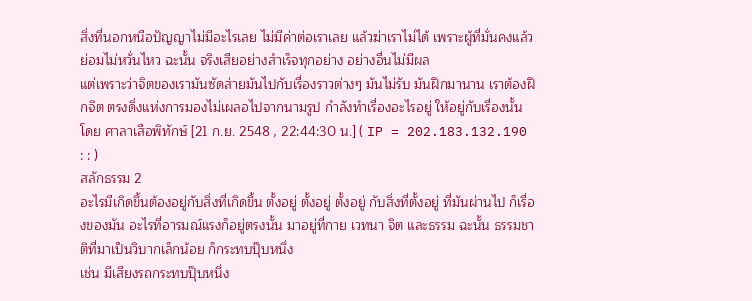สิ่งที่นอกหนือปัญญาไม่มีอะไรเลย ไม่มีค่าต่อเราเลย แล้วฆ่าเราไม่ได้ เพราะผู้ที่มั่นคงแล้วย่อมไม่หวั่นไหว ฉะนั้น จริงเสียอย่างสำเร็จทุกอย่าง อย่างอื่นไม่มีผล
แต่เพราะว่าจิตของเรามันซัดส่ายมันไปกับเรื่องราวต่างๆ มันไม่รับ มันฝึกมานาน เราต้องฝึกจิต ตรงดิ่งแห่งการมองไม่เผลอไปจากนามรูป กำลังทำเรื่องอะไรอยู่ ให้อยู่กับเรื่องนั้น โดย ศาลาเสือพิทักษ์ [21 ก.ย. 2548 , 22:44:30 น.] ( IP = 202.183.132.190 : : )
สลักธรรม 2
อะไรมีเกิดขึ้นต้องอยู่กับสิ่งที่เกิดขึ้น ตั้งอยู่ ตั้งอยู่ ตั้งอยู่ กับสิ่งที่ตั้งอยู่ ที่มันผ่านไป ก็เรื่องของมัน อะไรที่อารมณ์แรงก็อยู่ตรงนั้น มาอยู่ที่กาย เวทนา จิต และธรรม ฉะนั้น ธรรมชาติที่มาเป็นวิบากเล็กน้อย ก็กระทบปุ๊บหนึ่ง
เช่น มีเสียงรถกระทบปุ๊บหนึ่ง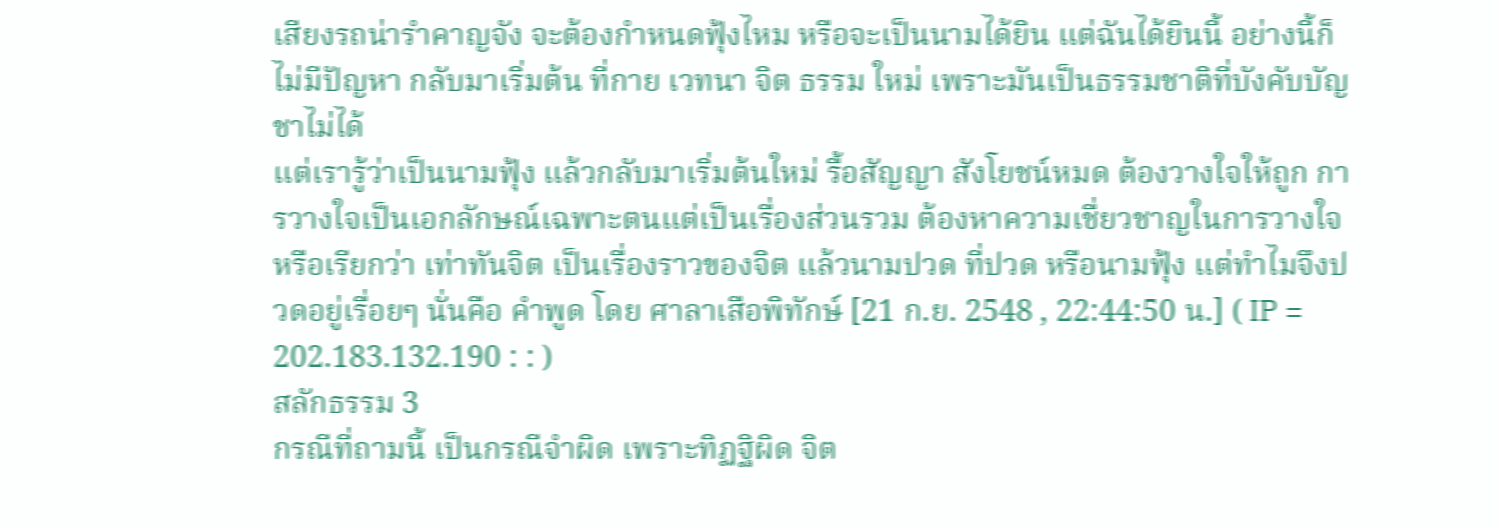เสียงรถน่ารำคาญจัง จะต้องกำหนดฟุ้งไหม หรือจะเป็นนามได้ยิน แต่ฉันได้ยินนี้ อย่างนี้ก็ไม่มีปัญหา กลับมาเริ่มต้น ที่กาย เวทนา จิต ธรรม ใหม่ เพราะมันเป็นธรรมชาติที่บังคับบัญชาไม่ได้
แต่เรารู้ว่าเป็นนามฟุ้ง แล้วกลับมาเริ่มต้นใหม่ รื้อสัญญา สังโยชน์หมด ต้องวางใจให้ถูก การวางใจเป็นเอกลักษณ์เฉพาะตนแต่เป็นเรื่องส่วนรวม ต้องหาความเชื่ยวชาญในการวางใจ หรือเรียกว่า เท่าทันจิต เป็นเรื่องราวของจิต แล้วนามปวด ที่ปวด หรือนามฟุ้ง แต่ทำไมจึงปวดอยู่เรื่อยๆ นั่นคือ คำพูด โดย ศาลาเสือพิทักษ์ [21 ก.ย. 2548 , 22:44:50 น.] ( IP = 202.183.132.190 : : )
สลักธรรม 3
กรณีที่ถามนี้ เป็นกรณีจำผิด เพราะทิฏฐิผิด จิต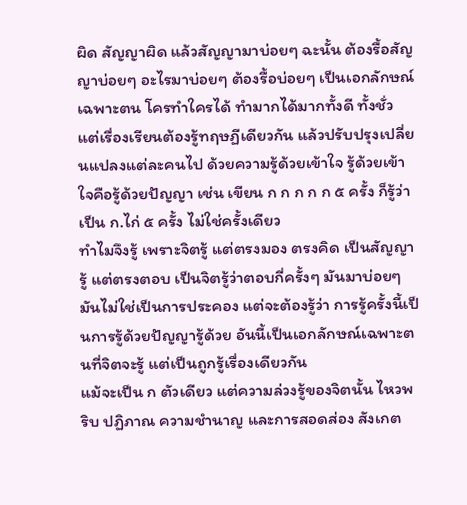ผิด สัญญาผิด แล้วสัญญามาบ่อยๆ ฉะนั้น ต้องรื้อสัญญาบ่อยๆ อะไรมาบ่อยๆ ต้องรื้อบ่อยๆ เป็นเอกลักษณ์เฉพาะตน โครทำใครได้ ทำมากได้มากทั้งดี ทั้งชั่ว
แต่เรื่องเรียนต้องรู้ทฤษฏีเดียวกัน แล้วปรับปรุงเปลี่ยนแปลงแต่ละคนไป ด้วยความรู้ด้วยเข้าใจ รู้ด้วยเข้าใจคือรู้ด้วยปัญญา เช่น เขียน ก ก ก ก ก ๕ ครั้ง ก็รู้ว่าเป็น ก.ไก่ ๕ ครั้ง ไม่ใช่ครั้งเดียว
ทำไมจึงรู้ เพราะจิตรู้ แต่ตรงมอง ตรงคิด เป็นสัญญารู้ แต่ตรงตอบ เป็นจิตรู้ว่าตอบกี่ครั้งๆ มันมาบ่อยๆ มันไม่ใช่เป็นการประคอง แต่จะต้องรู้ว่า การรู้ครั้งนี้เป็นการรู้ด้วยปัญญารู้ด้วย อันนี้เป็นเอกลักษณ์เฉพาะตนที่จิตจะรู้ แต่เป็นถูกรู้เรื่องเดียวกัน
แม้จะเป็น ก ตัวเดียว แต่ความล่วงรู้ของจิตนั้น ไหวพริบ ปฏิภาณ ความชำนาญ และการสอดส่อง สังเกต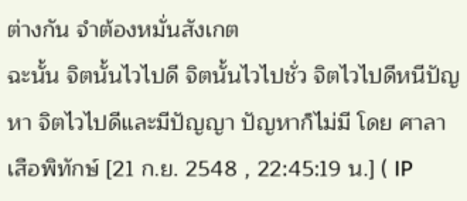ต่างกัน จำต้องหมั่นสังเกต
ฉะนั้น จิตนั้นไวไปดี จิตนั้นไวไปชั่ว จิตไวไปดีหนีปัญหา จิตไวไปดีและมีปัญญา ปัญหาก็ไม่มี โดย ศาลาเสือพิทักษ์ [21 ก.ย. 2548 , 22:45:19 น.] ( IP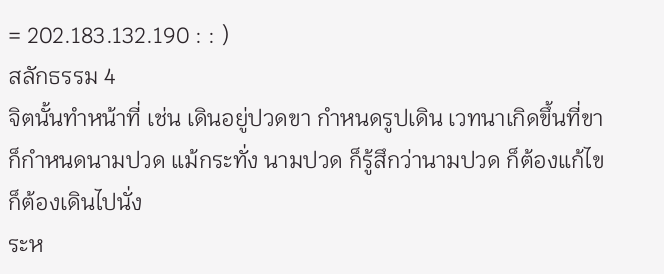= 202.183.132.190 : : )
สลักธรรม 4
จิตนั้นทำหน้าที่ เช่น เดินอยู่ปวดขา กำหนดรูปเดิน เวทนาเกิดขึ้นที่ขา ก็กำหนดนามปวด แม้กระทั่ง นามปวด ก็รู้สึกว่านามปวด ก็ต้องแก้ไข ก็ต้องเดินไปนั่ง
ระห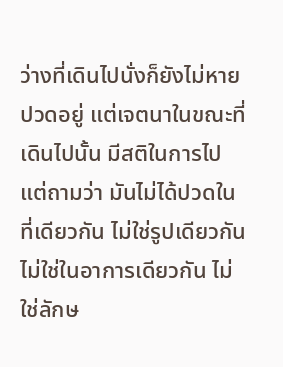ว่างที่เดินไปนั่งก็ยังไม่หายปวดอยู่ แต่เจตนาในขณะที่เดินไปนั้น มีสติในการไป แต่ถามว่า มันไม่ได้ปวดในที่เดียวกัน ไม่ใช่รูปเดียวกัน ไม่ใช่ในอาการเดียวกัน ไม่ใช่ลักษ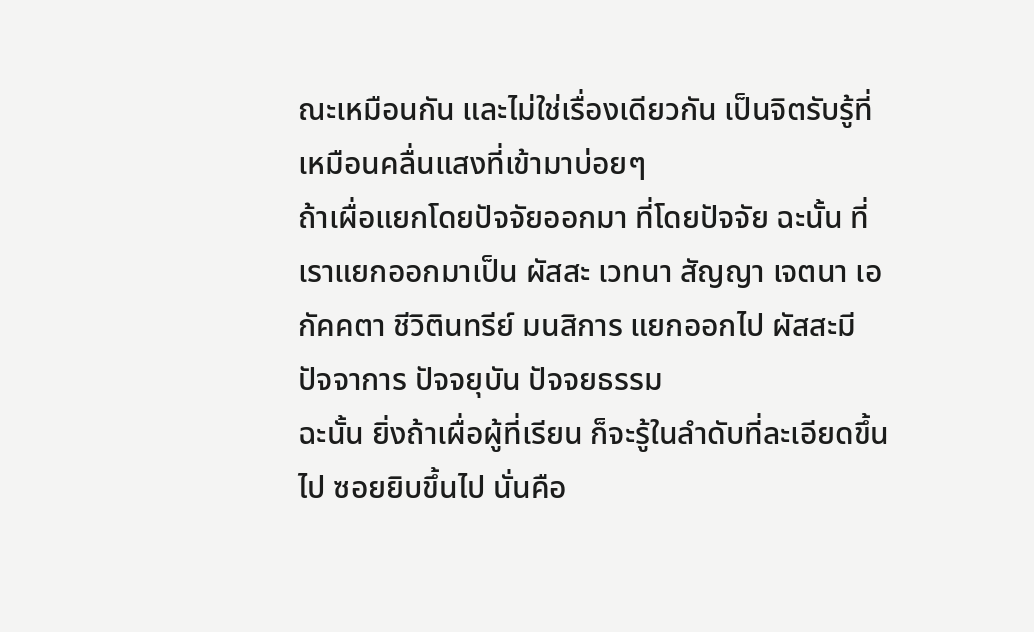ณะเหมือนกัน และไม่ใช่เรื่องเดียวกัน เป็นจิตรับรู้ที่เหมือนคลื่นแสงที่เข้ามาบ่อยๆ
ถ้าเผื่อแยกโดยปัจจัยออกมา ที่โดยปัจจัย ฉะนั้น ที่เราแยกออกมาเป็น ผัสสะ เวทนา สัญญา เจตนา เอกัคคตา ชีวิตินทรีย์ มนสิการ แยกออกไป ผัสสะมี ปัจจาการ ปัจจยุบัน ปัจจยธรรม
ฉะนั้น ยิ่งถ้าเผื่อผู้ที่เรียน ก็จะรู้ในลำดับที่ละเอียดขึ้นไป ซอยยิบขึ้นไป นั่นคือ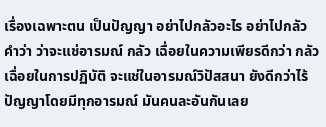เรื่องเฉพาะตน เป็นปัญญา อย่าไปกลัวอะไร อย่าไปกลัวคำว่า ว่าจะแช่อารมณ์ กลัว เฉื่อยในความเพียรดีกว่า กลัวเฉื่อยในการปฏิบัติ จะแช่ในอารมณ์วิปัสสนา ยังดีกว่าไร้ปัญญาโดยมีทุกอารมณ์ มันคนละอันกันเลย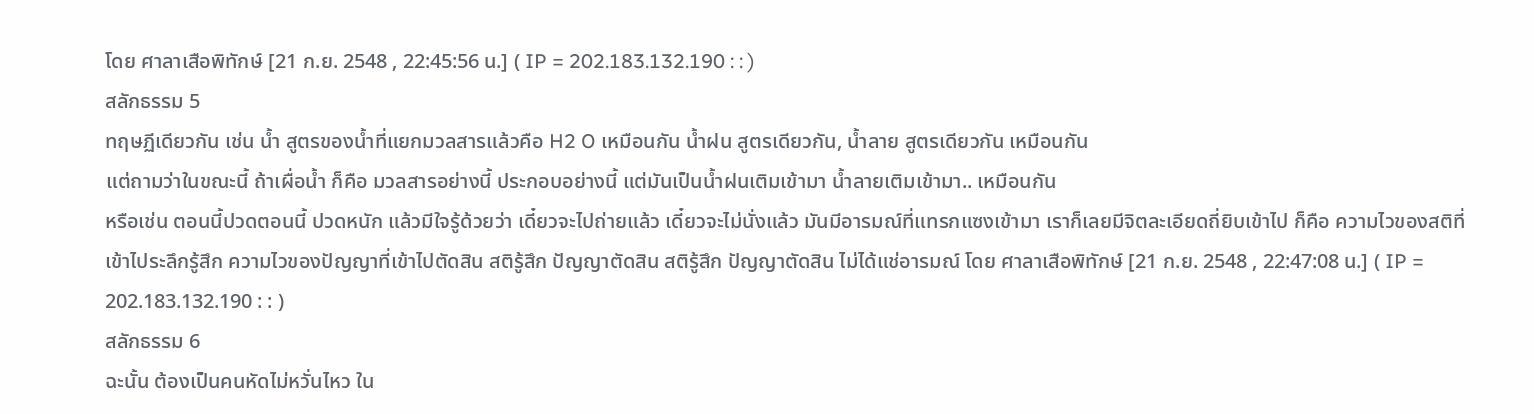โดย ศาลาเสือพิทักษ์ [21 ก.ย. 2548 , 22:45:56 น.] ( IP = 202.183.132.190 : : )
สลักธรรม 5
ทฤษฏีเดียวกัน เช่น น้ำ สูตรของน้ำที่แยกมวลสารแล้วคือ H2 O เหมือนกัน น้ำฝน สูตรเดียวกัน, น้ำลาย สูตรเดียวกัน เหมือนกัน
แต่ถามว่าในขณะนี้ ถ้าเผื่อน้ำ ก็คือ มวลสารอย่างนี้ ประกอบอย่างนี้ แต่มันเป็นน้ำฝนเติมเข้ามา น้ำลายเติมเข้ามา.. เหมือนกัน
หรือเช่น ตอนนี้ปวดตอนนี้ ปวดหนัก แล้วมีใจรู้ด้วยว่า เดี๋ยวจะไปถ่ายแล้ว เดี๋ยวจะไม่นั่งแล้ว มันมีอารมณ์ที่แทรกแซงเข้ามา เราก็เลยมีจิตละเอียดถี่ยิบเข้าไป ก็คือ ความไวของสติที่เข้าไประลึกรู้สึก ความไวของปัญญาที่เข้าไปตัดสิน สติรู้สึก ปัญญาตัดสิน สติรู้สึก ปัญญาตัดสิน ไม่ได้แช่อารมณ์ โดย ศาลาเสือพิทักษ์ [21 ก.ย. 2548 , 22:47:08 น.] ( IP = 202.183.132.190 : : )
สลักธรรม 6
ฉะนั้น ต้องเป็นคนหัดไม่หวั่นไหว ใน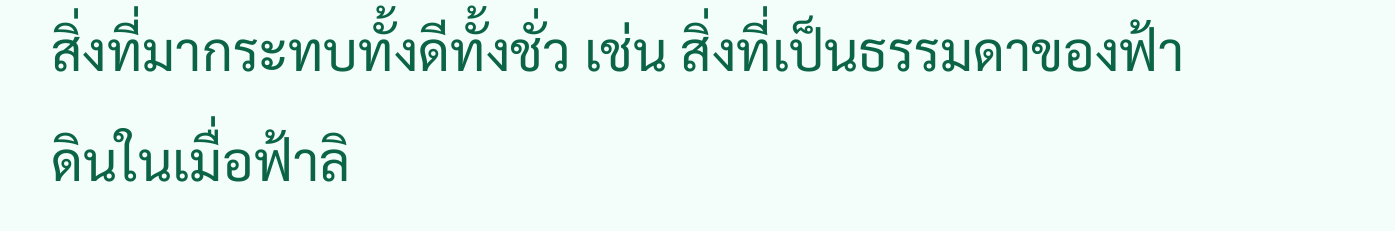สิ่งที่มากระทบทั้งดีทั้งชั่ว เช่น สิ่งที่เป็นธรรมดาของฟ้าดินในเมื่อฟ้าลิ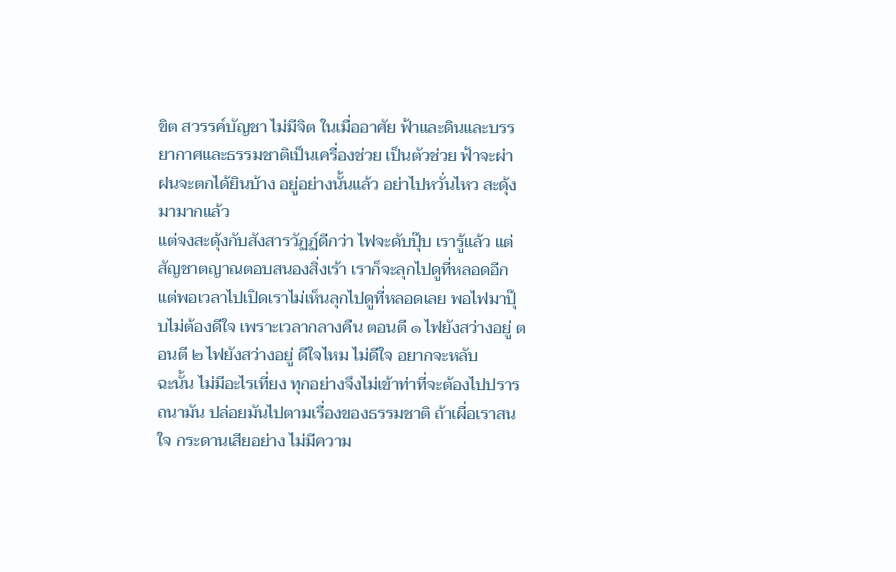ขิต สวรรค์บัญชา ไม่มีจิต ในเมื่ออาศัย ฟ้าและดินและบรรยากาศและธรรมชาติเป็นเครื่องช่วย เป็นตัวช่วย ฟ้าจะผ่า ฝนจะตกได้ยินบ้าง อยู่อย่างนั้นแล้ว อย่าไปหวั่นไหว สะดุ้งมามากแล้ว
แต่จงสะดุ้งกับสังสารวัฏฏ์ดีกว่า ไฟจะดับปุ๊บ เรารู้แล้ว แต่สัญชาตญาณตอบสนองสิ่งเร้า เราก็จะลุกไปดูที่หลอดอีก แต่พอเวลาไปเปิดเราไม่เห็นลุกไปดูที่หลอดเลย พอไฟมาปุ๊บไม่ต้องดีใจ เพราะเวลากลางคืน ตอนตี ๑ ไฟยังสว่างอยู่ ตอนตี ๒ ไฟยังสว่างอยู่ ดีใจไหม ไม่ดีใจ อยากจะหลับ
ฉะนั้น ไม่มีอะไรเที่ยง ทุกอย่างจึงไม่เข้าท่าที่จะต้องไปปรารถนามัน ปล่อยมันไปตามเรื่องของธรรมชาติ ถ้าเผื่อเราสนใจ กระดานเสียอย่าง ไม่มีความ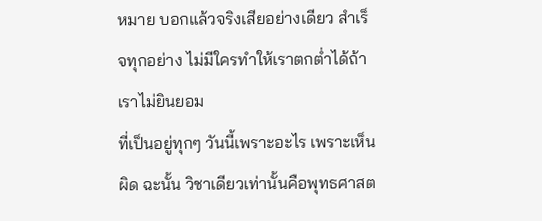หมาย บอกแล้วจริงเสียอย่างเดียว สำเร็จทุกอย่าง ไม่มีใครทำให้เราตกต่ำได้ถ้าเราไม่ยินยอม
ที่เป็นอยู่ทุกๆ วันนี้เพราะอะไร เพราะเห็นผิด ฉะนั้น วิชาเดียวเท่านั้นคือพุทธศาสต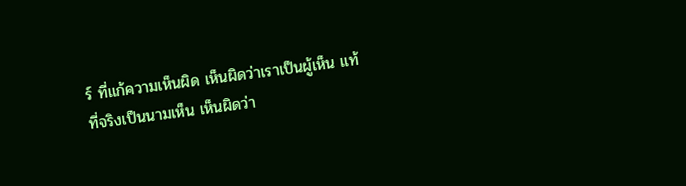ร์ ที่แก้ความเห็นผิด เห็นผิดว่าเราเป็นผู้เห็น แท้ที่จริงเป็นนามเห็น เห็นผิดว่า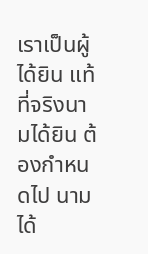เราเป็นผู้ได้ยิน แท้ที่จริงนามได้ยิน ต้องกำหนดไป นามได้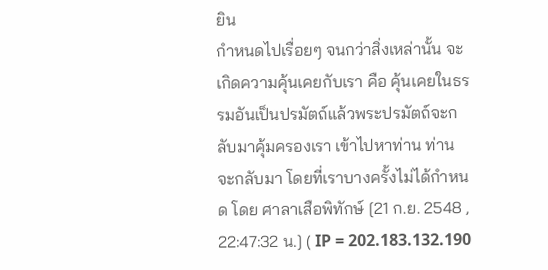ยิน
กำหนดไปเรื่อยๆ จนกว่าสิ่งเหล่านั้น จะเกิดความคุ้นเคยกับเรา คือ คุ้นเคยในธรรมอันเป็นปรมัตถ์แล้วพระปรมัตถ์จะกลับมาคุ้มครองเรา เข้าไปหาท่าน ท่านจะกลับมา โดยที่เราบางครั้งไม่ได้กำหนด โดย ศาลาเสือพิทักษ์ [21 ก.ย. 2548 , 22:47:32 น.] ( IP = 202.183.132.190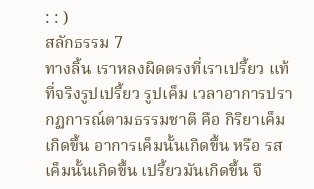: : )
สลักธรรม 7
ทางลิ้น เราหลงผิดตรงที่เราเปรี้ยว แท้ที่จริงรูปเปรี้ยว รูปเค็ม เวลาอาการปรากฏการณ์ตามธรรมชาติ คือ กิริยาเค็ม เกิดขึ้น อาการเค็มนั้นเกิดขึ้น หรือ รสเค็มนั้นเกิดขึ้น เปรี้ยวมันเกิดขึ้น จึ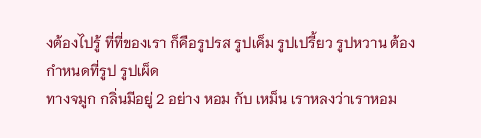งต้องไปรู้ ที่ที่ของเรา ก็คือรูปรส รูปเค็ม รูปเปรี้ยว รูปหวาน ต้องกำหนดที่รูป รูปเผ็ด
ทางจมูก กลิ่นมีอยู่ 2 อย่าง หอม กับ เหม็น เราหลงว่าเราหอม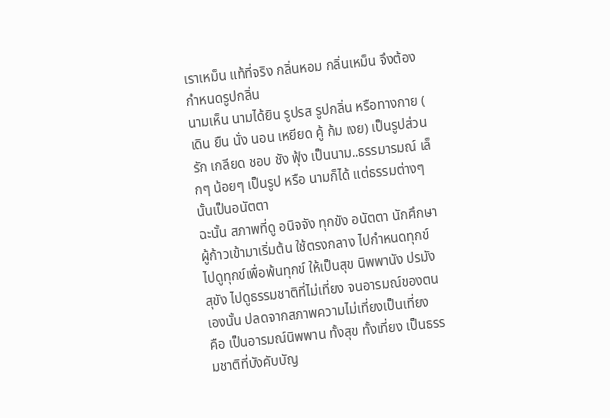เราเหม็น แท้ที่จริง กลิ่นหอม กลิ่นเหม็น จึงต้องกำหนดรูปกลิ่น
นามเห็น นามได้ยิน รูปรส รูปกลิ่น หรือทางกาย ( เดิน ยืน นั่ง นอน เหยียด คู้ ก้ม เงย) เป็นรูปส่วน รัก เกลียด ชอบ ชัง ฟุ้ง เป็นนาม..ธรรมารมณ์ เล็กๆ น้อยๆ เป็นรูป หรือ นามก็ได้ แต่ธรรมต่างๆ นั้นเป็นอนัตตา
ฉะนั้น สภาพที่ดู อนิจจัง ทุกขัง อนัตตา นักศึกษาผู้ก้าวเข้ามาเริ่มต้น ใช้ตรงกลาง ไปกำหนดทุกข์ ไปดูทุกข์เพื่อพ้นทุกข์ ให้เป็นสุข นิพพานัง ปรมัง สุขัง ไปดูธรรมชาติที่ไม่เที่ยง จนอารมณ์ของตนเองนั้น ปลดจากสภาพความไม่เที่ยงเป็นเที่ยง
คือ เป็นอารมณ์นิพพาน ทั้งสุข ทั้งเที่ยง เป็นธรรมชาติที่บังคับบัญ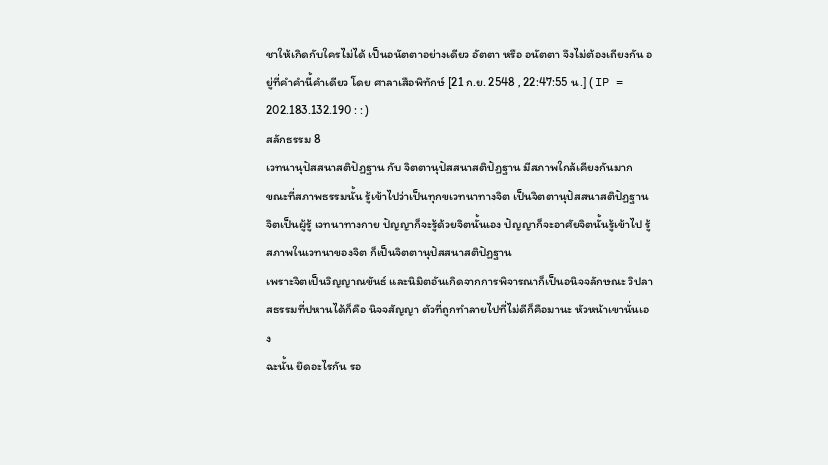ชาให้เกิดกับใครไม่ได้ เป็นอนัตตาอย่างเดียว อัตตา หรือ อนัตตา จึงไม่ต้องเถียงกัน อยู่ที่คำคำนี้คำเดียว โดย ศาลาเสือพิทักษ์ [21 ก.ย. 2548 , 22:47:55 น.] ( IP = 202.183.132.190 : : )
สลักธรรม 8
เวทนานุปัสสนาสติปัฏฐาน กับ จิตตานุปัสสนาสติปัฏฐาน มีสภาพใกล้เคียงกันมาก
ขณะที่สภาพธรรมนั้น รู้เข้าไปว่าเป็นทุกขเวทนาทางจิต เป็นจิตตานุปัสสนาสติปัฏฐาน จิตเป็นผู้รู้ เวทนาทางกาย ปัญญาก็จะรู้ด้วยจิตนั้นเอง ปัญญาก็จะอาศัยจิตนั้นรู้เข้าไป รู้สภาพในเวทนาของจิต ก็เป็นจิตตานุปัสสนาสติปัฏฐาน
เพราะจิตเป็นวิญญาณขันธ์ และนิมิตอันเกิดจากการพิจารณาก็เป็นอนิจจลักษณะ วิปลาสธรรมที่ปหานได้ก็คือ นิจจสัญญา ตัวที่ถูกทำลายไปที่ไม่ดีก็คือมานะ หัวหน้าเขานั่นเอง
ฉะนั้น ยึดอะไรกัน รอ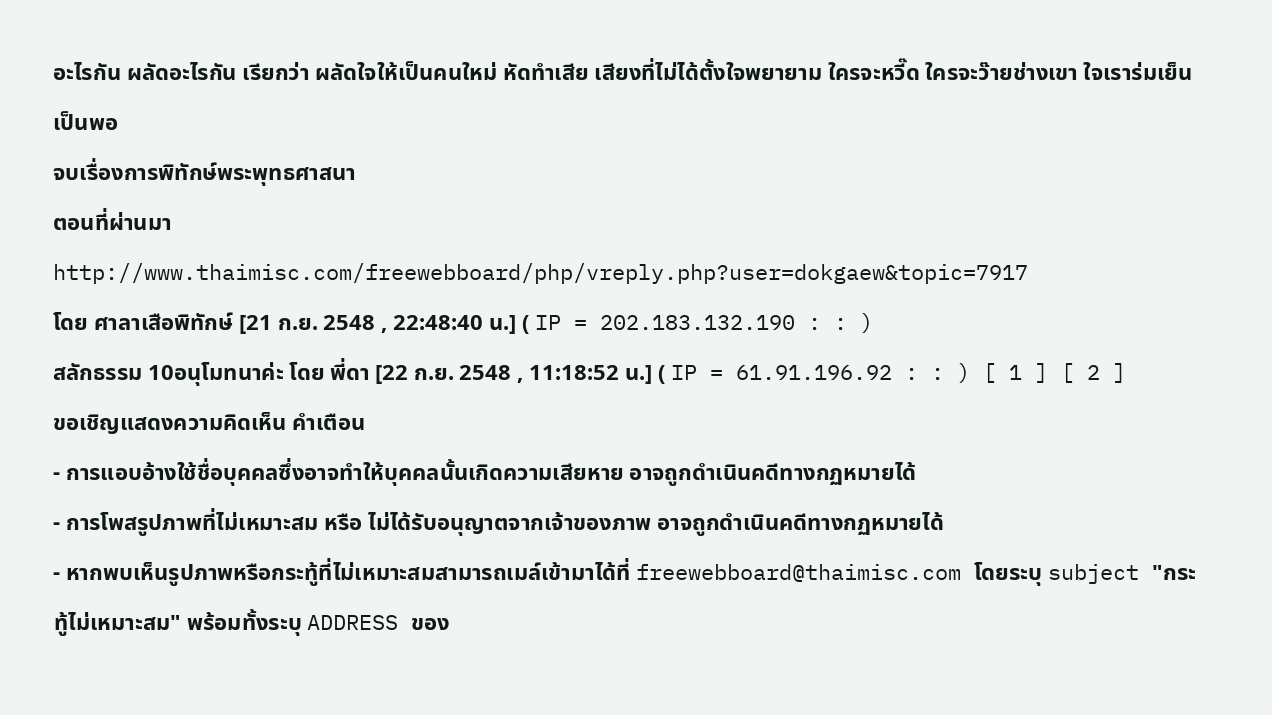อะไรกัน ผลัดอะไรกัน เรียกว่า ผลัดใจให้เป็นคนใหม่ หัดทำเสีย เสียงที่ไม่ได้ตั้งใจพยายาม ใครจะหวี๊ด ใครจะว๊ายช่างเขา ใจเราร่มเย็นเป็นพอ
จบเรื่องการพิทักษ์พระพุทธศาสนา
ตอนที่ผ่านมา
http://www.thaimisc.com/freewebboard/php/vreply.php?user=dokgaew&topic=7917
โดย ศาลาเสือพิทักษ์ [21 ก.ย. 2548 , 22:48:40 น.] ( IP = 202.183.132.190 : : )
สลักธรรม 10อนุโมทนาค่ะ โดย พี่ดา [22 ก.ย. 2548 , 11:18:52 น.] ( IP = 61.91.196.92 : : ) [ 1 ] [ 2 ]
ขอเชิญแสดงความคิดเห็น คำเตือน
- การแอบอ้างใช้ชื่อบุคคลซึ่งอาจทำให้บุคคลนั้นเกิดความเสียหาย อาจถูกดำเนินคดีทางกฏหมายได้
- การโพสรูปภาพที่ไม่เหมาะสม หรือ ไม่ได้รับอนุญาตจากเจ้าของภาพ อาจถูกดำเนินคดีทางกฏหมายได้
- หากพบเห็นรูปภาพหรือกระทู้ที่ไม่เหมาะสมสามารถเมล์เข้ามาได้ที่ freewebboard@thaimisc.com โดยระบุ subject "กระทู้ไม่เหมาะสม" พร้อมทั้งระบุ ADDRESS ของ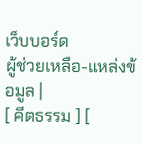เว็บบอร์ด
ผู้ช่วยเหลือ-แหล่งข้อมูล |
[ คีตธรรม ] [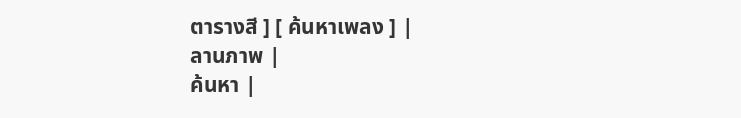ตารางสี ] [ ค้นหาเพลง ] |
ลานภาพ |
ค้นหา |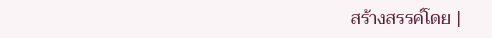สร้างสรรค์โดย |